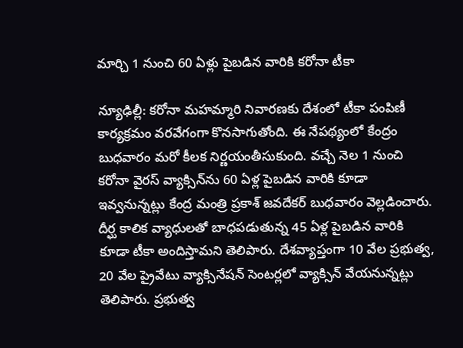మార్చి 1 నుంచి 60 ఏళ్లు పైబ‌డిన వారికి క‌రోనా టీకా

న్యూఢిల్లీ: క‌రోనా మ‌హ‌మ్మారి నివార‌ణ‌కు దేశంలో టీకా పంపిణీ కార్య‌క్ర‌మం వ‌ర‌వేగంగా కొన‌సాగుతోంది. ఈ నేప‌థ్యంలో కేంద్రం బుధ‌వారం మ‌రో కీల‌క నిర్ణ‌యంతీసుకుంది. వ‌చ్చే నెల 1 నుంచి క‌రోనా వైర‌స్ వ్యాక్సిన్‌ను 60 ఏళ్ల పైబ‌డిన వారికి కూడా ఇవ్వ‌నున్న‌ట్లు కేంద్ర మంత్రి ప్ర‌కాశ్ జ‌వ‌దేక‌ర్ బుధ‌వారం వెల్ల‌డించారు. దీర్ఘ కాలిక వ్యాధుల‌తో బాధ‌ప‌డుతున్న‌ 45 ఏళ్ల పైబ‌డిన వారికి కూడా టీకా అందిస్తామ‌ని తెలిపారు. దేశ‌వ్యాప్తంగా 10 వేల ప్ర‌భుత్వ, 20 వేల ప్రైవేటు వ్యాక్సినేష‌న్ సెంటర్ల‌లో వ్యాక్సిన్ వేయ‌నున్న‌ట్లు తెలిపారు. ప్ర‌భుత్వ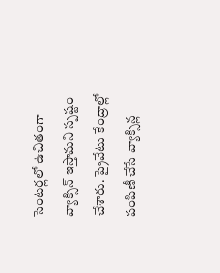సెంట‌ర్ల‌లో ఉచితంగా వ్యాక్సిన్ ఇస్తామ‌ని స్పష్టం చేశారు. ప్రైవేటు కేంద్రాల్లో పంపిణీ చేసే వ్యాక్సిన్ల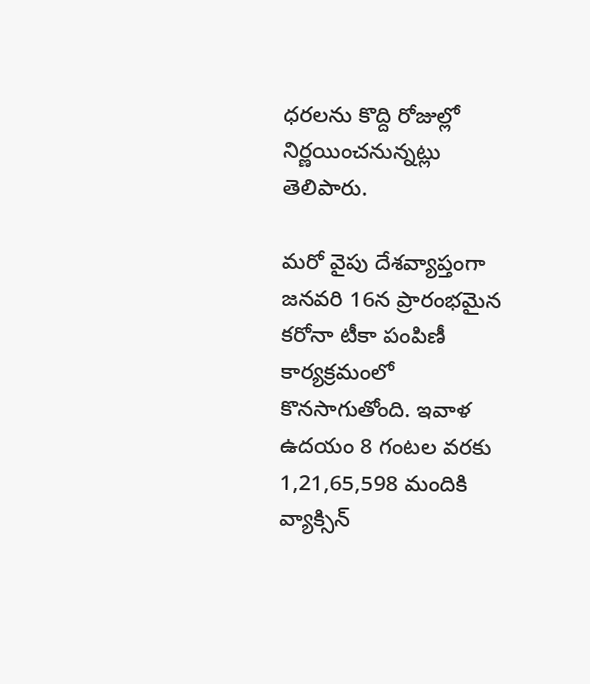ధ‌ర‌ల‌ను కొద్ది రోజుల్లో నిర్ణ‌యించ‌నున్న‌ట్లు తెలిపారు.

మ‌రో వైపు దేశ‌వ్యాప్తంగా జ‌న‌వ‌రి 16న ప్రారంభ‌మైన క‌రోనా టీకా పంపిణీ కార్య‌క్ర‌మంలో కొన‌సాగుతోంది. ఇవాళ ఉద‌యం 8 గంట‌ల వ‌ర‌కు 1,21,65,598 మందికి వ్యాక్సిన్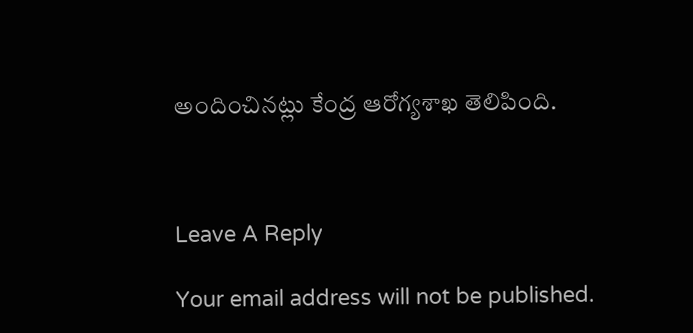అందించిన‌ట్లు కేంద్ర ఆరోగ్య‌శాఖ తెలిపింది.



Leave A Reply

Your email address will not be published.